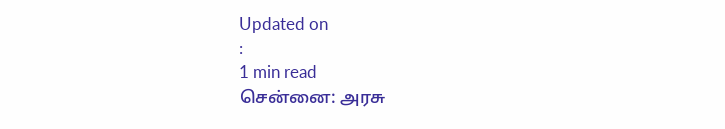Updated on
:
1 min read
சென்னை: அரசு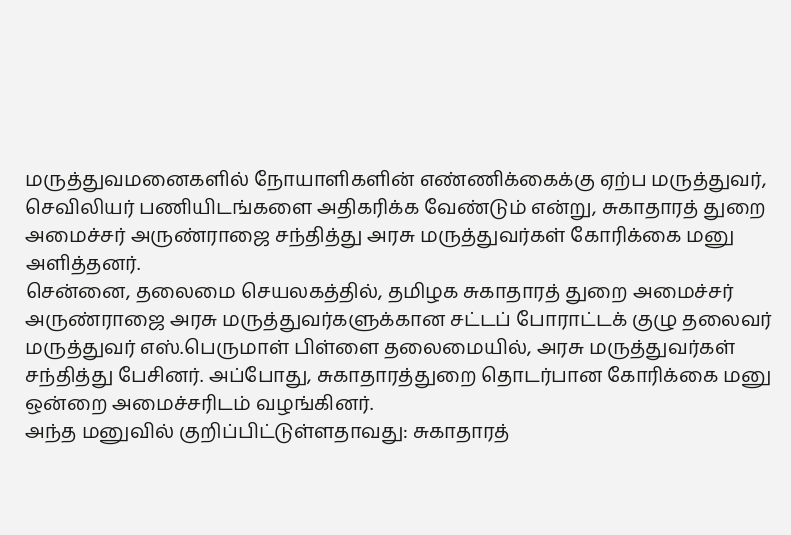மருத்துவமனைகளில் நோயாளிகளின் எண்ணிக்கைக்கு ஏற்ப மருத்துவர், செவிலியர் பணியிடங்களை அதிகரிக்க வேண்டும் என்று, சுகாதாரத் துறை அமைச்சர் அருண்ராஜை சந்தித்து அரசு மருத்துவர்கள் கோரிக்கை மனு அளித்தனர்.
சென்னை, தலைமை செயலகத்தில், தமிழக சுகாதாரத் துறை அமைச்சர் அருண்ராஜை அரசு மருத்துவர்களுக்கான சட்டப் போராட்டக் குழு தலைவர் மருத்துவர் எஸ்.பெருமாள் பிள்ளை தலைமையில், அரசு மருத்துவர்கள் சந்தித்து பேசினர். அப்போது, சுகாதாரத்துறை தொடர்பான கோரிக்கை மனு ஒன்றை அமைச்சரிடம் வழங்கினர்.
அந்த மனுவில் குறிப்பிட்டுள்ளதாவது: சுகாதாரத்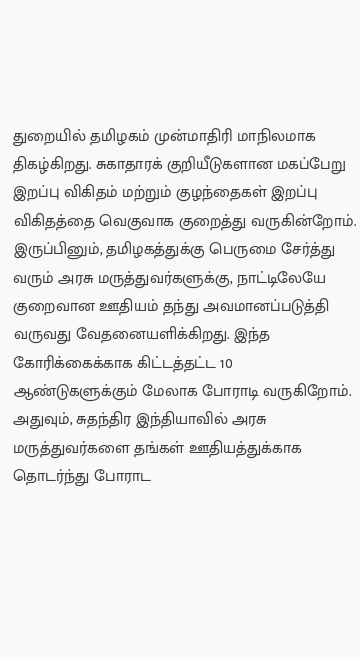துறையில் தமிழகம் முன்மாதிரி மாநிலமாக திகழ்கிறது. சுகாதாரக் குறியீடுகளான மகப்பேறு இறப்பு விகிதம் மற்றும் குழந்தைகள் இறப்பு விகிதத்தை வெகுவாக குறைத்து வருகின்றோம்.
இருப்பினும், தமிழகத்துக்கு பெருமை சேர்த்து வரும் அரசு மருத்துவர்களுக்கு, நாட்டிலேயே குறைவான ஊதியம் தந்து அவமானப்படுத்தி வருவது வேதனையளிக்கிறது. இந்த கோரிக்கைக்காக கிட்டத்தட்ட 10 ஆண்டுகளுக்கும் மேலாக போராடி வருகிறோம்.
அதுவும், சுதந்திர இந்தியாவில் அரசு மருத்துவர்களை தங்கள் ஊதியத்துக்காக தொடர்ந்து போராட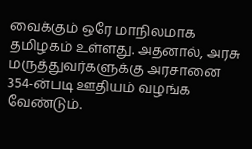வைக்கும் ஒரே மாநிலமாக தமிழகம் உள்ளது. அதனால், அரசு மருத்துவர்களுக்கு அரசானை 354-ன்படி ஊதியம் வழங்க வேண்டும்.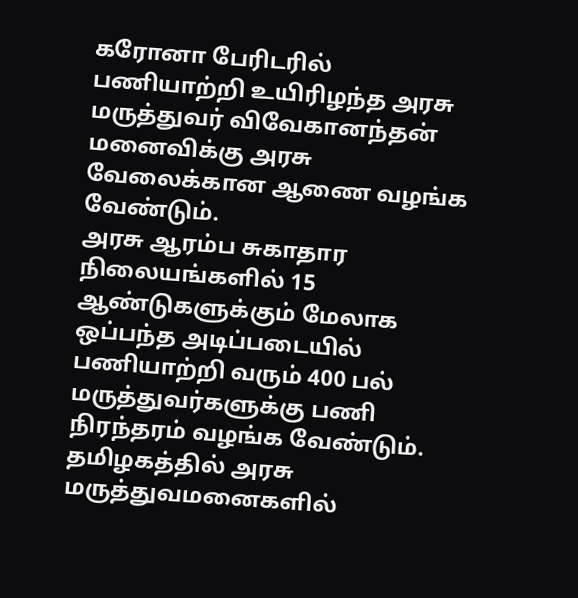கரோனா பேரிடரில் பணியாற்றி உயிரிழந்த அரசு மருத்துவர் விவேகானந்தன் மனைவிக்கு அரசு வேலைக்கான ஆணை வழங்க வேண்டும்.
அரசு ஆரம்ப சுகாதார நிலையங்களில் 15 ஆண்டுகளுக்கும் மேலாக ஒப்பந்த அடிப்படையில் பணியாற்றி வரும் 400 பல் மருத்துவர்களுக்கு பணி நிரந்தரம் வழங்க வேண்டும்.
தமிழகத்தில் அரசு மருத்துவமனைகளில்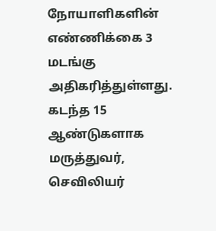நோயாளிகளின் எண்ணிக்கை 3 மடங்கு அதிகரித்துள்ளது. கடந்த 15 ஆண்டுகளாக மருத்துவர், செவிலியர்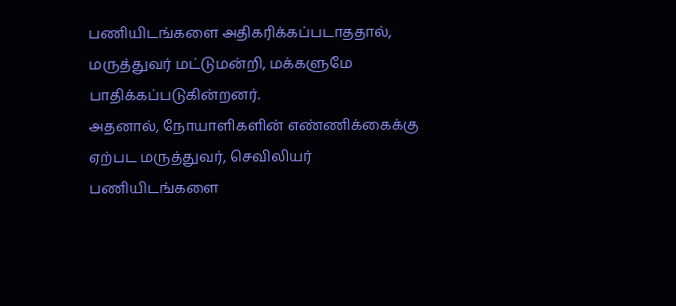பணியிடங்களை அதிகரிக்கப்படாததால், மருத்துவர் மட்டுமன்றி, மக்களுமே பாதிக்கப்படுகின்றனர்.
அதனால், நோயாளிகளின் எண்ணிக்கைக்கு ஏற்பட மருத்துவர், செவிலியர் பணியிடங்களை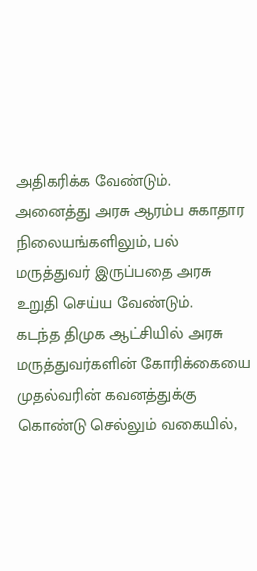அதிகரிக்க வேண்டும். அனைத்து அரசு ஆரம்ப சுகாதார நிலையங்களிலும், பல் மருத்துவர் இருப்பதை அரசு உறுதி செய்ய வேண்டும்.
கடந்த திமுக ஆட்சியில் அரசு மருத்துவர்களின் கோரிக்கையை முதல்வரின் கவனத்துக்கு கொண்டு செல்லும் வகையில்,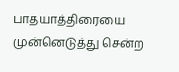பாதயாத்திரையை முன்னெடுத்து சென்ற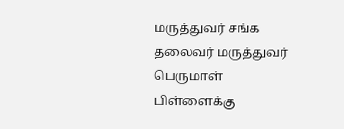மருத்துவர் சங்க தலைவர் மருத்துவர் பெருமாள் பிள்ளைக்கு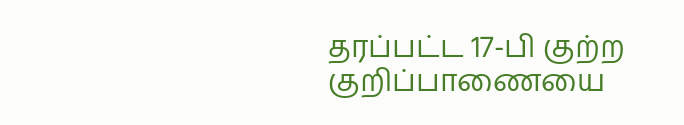தரப்பட்ட 17-பி குற்ற குறிப்பாணையை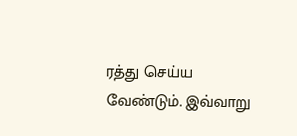ரத்து செய்ய வேண்டும். இவ்வாறு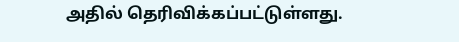அதில் தெரிவிக்கப்பட்டுள்ளது.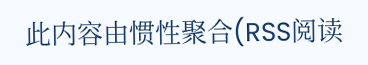此内容由惯性聚合(RSS阅读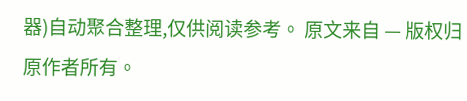器)自动聚合整理,仅供阅读参考。 原文来自 — 版权归原作者所有。